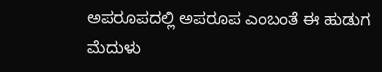ಅಪರೂಪದಲ್ಲಿ ಅಪರೂಪ ಎಂಬಂತೆ ಈ ಹುಡುಗ ಮೆದುಳು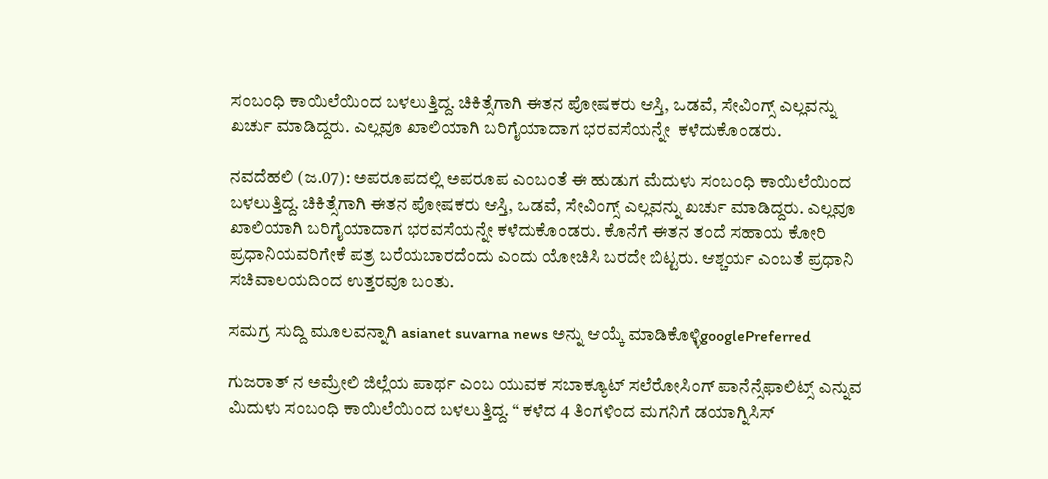ಸಂಬಂಧಿ ಕಾಯಿಲೆಯಿಂದ ಬಳಲುತ್ತಿದ್ದ. ಚಿಕಿತ್ಸೆಗಾಗಿ ಈತನ ಪೋಷಕರು ಆಸ್ತಿ, ಒಡವೆ, ಸೇವಿಂಗ್ಸ್ ಎಲ್ಲವನ್ನು ಖರ್ಚು ಮಾಡಿದ್ದರು. ಎಲ್ಲವೂ ಖಾಲಿಯಾಗಿ ಬರಿಗೈಯಾದಾಗ ಭರವಸೆಯನ್ನೇ  ಕಳೆದುಕೊಂಡರು.

ನವದೆಹಲಿ (ಜ.07): ಅಪರೂಪದಲ್ಲಿ ಅಪರೂಪ ಎಂಬಂತೆ ಈ ಹುಡುಗ ಮೆದುಳು ಸಂಬಂಧಿ ಕಾಯಿಲೆಯಿಂದ ಬಳಲುತ್ತಿದ್ದ. ಚಿಕಿತ್ಸೆಗಾಗಿ ಈತನ ಪೋಷಕರು ಆಸ್ತಿ, ಒಡವೆ, ಸೇವಿಂಗ್ಸ್ ಎಲ್ಲವನ್ನು ಖರ್ಚು ಮಾಡಿದ್ದರು. ಎಲ್ಲವೂ ಖಾಲಿಯಾಗಿ ಬರಿಗೈಯಾದಾಗ ಭರವಸೆಯನ್ನೇ ಕಳೆದುಕೊಂಡರು. ಕೊನೆಗೆ ಈತನ ತಂದೆ ಸಹಾಯ ಕೋರಿ ಪ್ರಧಾನಿಯವರಿಗೇಕೆ ಪತ್ರ ಬರೆಯಬಾರದೆಂದು ಎಂದು ಯೋಚಿಸಿ ಬರದೇ ಬಿಟ್ಟರು. ಆಶ್ಚರ್ಯ ಎಂಬತೆ ಪ್ರಧಾನಿ ಸಚಿವಾಲಯದಿಂದ ಉತ್ತರವೂ ಬಂತು.

ಸಮಗ್ರ ಸುದ್ದಿ ಮೂಲವನ್ನಾಗಿ asianet suvarna news ಅನ್ನು ಆಯ್ಕೆ ಮಾಡಿಕೊಳ್ಳಿgooglePreferred

ಗುಜರಾತ್ ನ ಅಮ್ರೇಲಿ ಜಿಲ್ಲೆಯ ಪಾರ್ಥ ಎಂಬ ಯುವಕ ಸಬಾಕ್ಯೂಟ್ ಸಲೆರೋಸಿಂಗ್ ಪಾನೆನ್ಸೆಫಾಲಿಟ್ಸ್ ಎನ್ನುವ ಮಿದುಳು ಸಂಬಂಧಿ ಕಾಯಿಲೆಯಿಂದ ಬಳಲುತ್ತಿದ್ದ. “ ಕಳೆದ 4 ತಿಂಗಳಿಂದ ಮಗನಿಗೆ ಡಯಾಗ್ನಿಸಿಸ್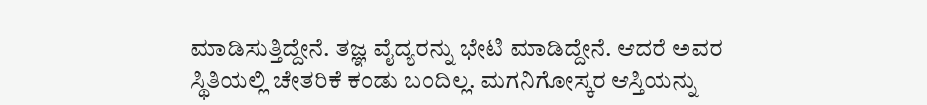ಮಾಡಿಸುತ್ತಿದ್ದೇನೆ. ತಜ್ಞ ವೈದ್ಯರನ್ನು ಭೇಟಿ ಮಾಡಿದ್ದೇನೆ. ಆದರೆ ಅವರ ಸ್ಥಿತಿಯಲ್ಲಿ ಚೇತರಿಕೆ ಕಂಡು ಬಂದಿಲ್ಲ. ಮಗನಿಗೋಸ್ಕರ ಆಸ್ತಿಯನ್ನು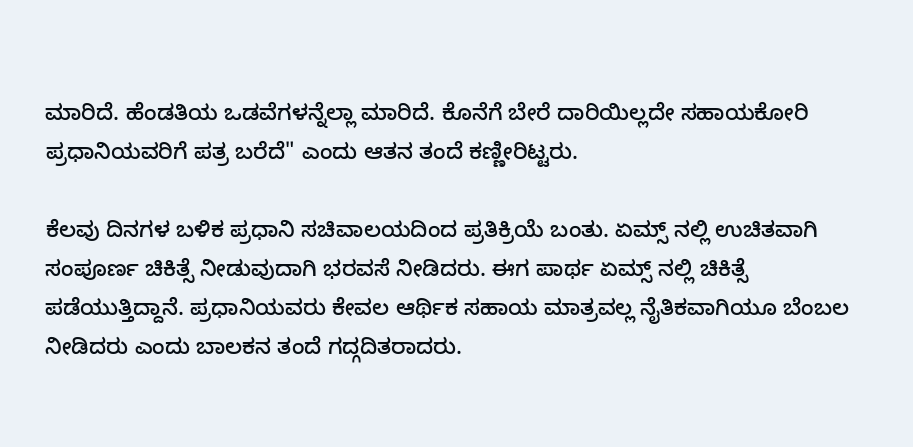ಮಾರಿದೆ. ಹೆಂಡತಿಯ ಒಡವೆಗಳನ್ನೆಲ್ಲಾ ಮಾರಿದೆ. ಕೊನೆಗೆ ಬೇರೆ ದಾರಿಯಿಲ್ಲದೇ ಸಹಾಯಕೋರಿ ಪ್ರಧಾನಿಯವರಿಗೆ ಪತ್ರ ಬರೆದೆ" ಎಂದು ಆತನ ತಂದೆ ಕಣ್ಣೀರಿಟ್ಟರು.

ಕೆಲವು ದಿನಗಳ ಬಳಿಕ ಪ್ರಧಾನಿ ಸಚಿವಾಲಯದಿಂದ ಪ್ರತಿಕ್ರಿಯೆ ಬಂತು. ಏಮ್ಸ್ ನಲ್ಲಿ ಉಚಿತವಾಗಿ ಸಂಪೂರ್ಣ ಚಿಕಿತ್ಸೆ ನೀಡುವುದಾಗಿ ಭರವಸೆ ನೀಡಿದರು. ಈಗ ಪಾರ್ಥ ಏಮ್ಸ್ ನಲ್ಲಿ ಚಿಕಿತ್ಸೆ ಪಡೆಯುತ್ತಿದ್ದಾನೆ. ಪ್ರಧಾನಿಯವರು ಕೇವಲ ಆರ್ಥಿಕ ಸಹಾಯ ಮಾತ್ರವಲ್ಲ ನೈತಿಕವಾಗಿಯೂ ಬೆಂಬಲ ನೀಡಿದರು ಎಂದು ಬಾಲಕನ ತಂದೆ ಗದ್ಗದಿತರಾದರು.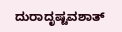ದುರಾದೃಷ್ಟವಶಾತ್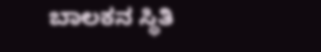ಬಾಲಕನ ಸ್ಥಿತಿ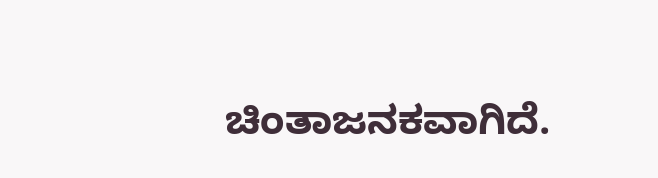ಚಿಂತಾಜನಕವಾಗಿದೆ.